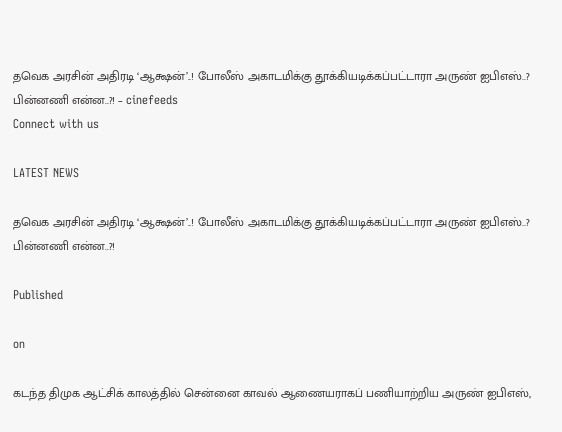தவெக அரசின் அதிரடி ‘ஆக்ஷன்’..! போலீஸ் அகாடமிக்கு தூக்கியடிக்கப்பட்டாரா அருண் ஐபிஎஸ்..? பின்னணி என்ன..?! – cinefeeds
Connect with us

LATEST NEWS

தவெக அரசின் அதிரடி ‘ஆக்ஷன்’..! போலீஸ் அகாடமிக்கு தூக்கியடிக்கப்பட்டாரா அருண் ஐபிஎஸ்..? பின்னணி என்ன..?!

Published

on

கடந்த திமுக ஆட்சிக் காலத்தில் சென்னை காவல் ஆணையராகப் பணியாற்றிய அருண் ஐபிஎஸ்,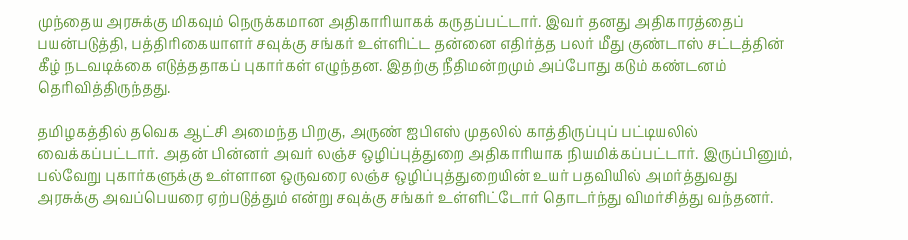முந்தைய அரசுக்கு மிகவும் நெருக்கமான அதிகாரியாகக் கருதப்பட்டார். இவர் தனது அதிகாரத்தைப் பயன்படுத்தி, பத்திரிகையாளர் சவுக்கு சங்கர் உள்ளிட்ட தன்னை எதிர்த்த பலர் மீது குண்டாஸ் சட்டத்தின் கீழ் நடவடிக்கை எடுத்ததாகப் புகார்கள் எழுந்தன. இதற்கு நீதிமன்றமும் அப்போது கடும் கண்டனம் தெரிவித்திருந்தது.

தமிழகத்தில் தவெக ஆட்சி அமைந்த பிறகு, அருண் ஐபிஎஸ் முதலில் காத்திருப்புப் பட்டியலில் வைக்கப்பட்டார். அதன் பின்னர் அவர் லஞ்ச ஒழிப்புத்துறை அதிகாரியாக நியமிக்கப்பட்டார். இருப்பினும், பல்வேறு புகார்களுக்கு உள்ளான ஒருவரை லஞ்ச ஒழிப்புத்துறையின் உயர் பதவியில் அமர்த்துவது அரசுக்கு அவப்பெயரை ஏற்படுத்தும் என்று சவுக்கு சங்கர் உள்ளிட்டோர் தொடர்ந்து விமர்சித்து வந்தனர்.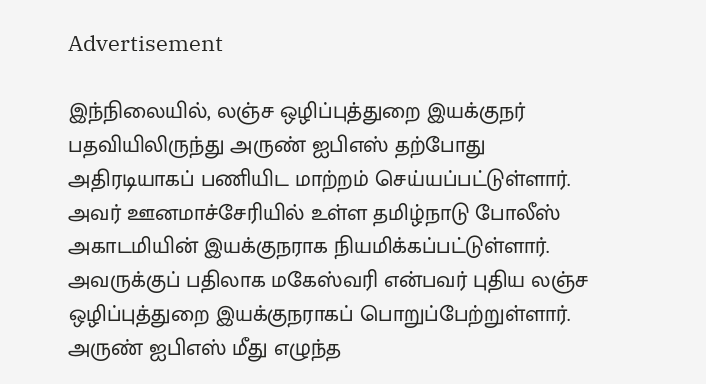Advertisement

இந்நிலையில், லஞ்ச ஒழிப்புத்துறை இயக்குநர் பதவியிலிருந்து அருண் ஐபிஎஸ் தற்போது அதிரடியாகப் பணியிட மாற்றம் செய்யப்பட்டுள்ளார். அவர் ஊனமாச்சேரியில் உள்ள தமிழ்நாடு போலீஸ் அகாடமியின் இயக்குநராக நியமிக்கப்பட்டுள்ளார். அவருக்குப் பதிலாக மகேஸ்வரி என்பவர் புதிய லஞ்ச ஒழிப்புத்துறை இயக்குநராகப் பொறுப்பேற்றுள்ளார். அருண் ஐபிஎஸ் மீது எழுந்த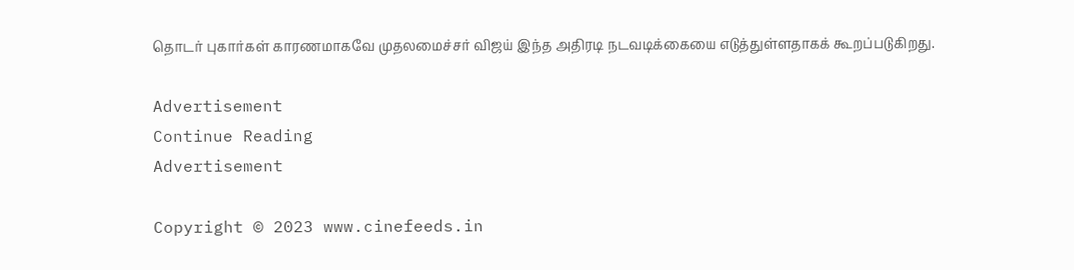தொடர் புகார்கள் காரணமாகவே முதலமைச்சர் விஜய் இந்த அதிரடி நடவடிக்கையை எடுத்துள்ளதாகக் கூறப்படுகிறது.

Advertisement
Continue Reading
Advertisement

Copyright © 2023 www.cinefeeds.in